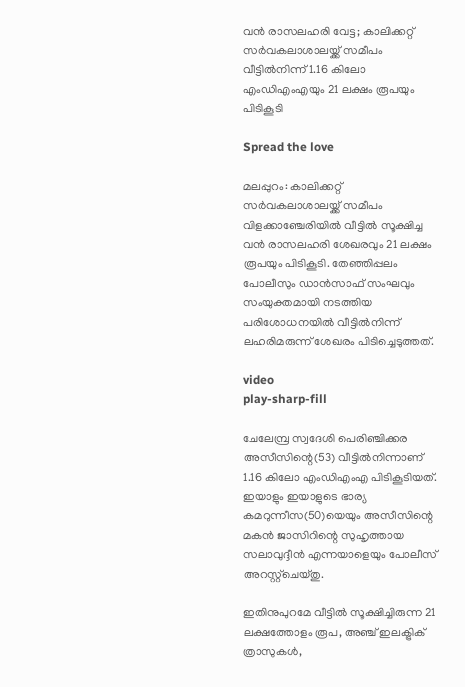വൻ രാസലഹരി വേട്ട; കാലിക്കറ്റ് സർവകലാശാലയ്ക്ക് സമീപം വീട്ടിൽനിന്ന് 1.16 കിലോ എംഡിഎംഎയും 21 ലക്ഷം രൂപയും പിടികൂടി

Spread the love

മലപ്പുറം: കാലിക്കറ്റ് സർവകലാശാലയ്ക്ക് സമീപം വിളക്കാഞ്ചേരിയിൽ വീട്ടിൽ സൂക്ഷിച്ച വൻ രാസലഹരി ശേഖരവും 21 ലക്ഷം രൂപയും പിടികൂടി. തേഞ്ഞിപ്പലം പോലീസും ഡാൻസാഫ് സംഘവും സംയുക്തമായി നടത്തിയ പരിശോധനയിൽ വീട്ടിൽനിന്ന് ലഹരിമരുന്ന് ശേഖരം പിടിച്ചെടുത്തത്.

video
play-sharp-fill

ചേലേമ്പ്ര സ്വദേശി പെരിഞ്ചിക്കര അസീസിന്റെ(53) വീട്ടിൽനിന്നാണ് 1.16 കിലോ എംഡിഎംഎ പിടികൂടിയത്. ഇയാളും ഇയാളുടെ ഭാര്യ കമറുന്നീസ(50)യെയും അസീസിന്റെ മകൻ ജാസിറിന്റെ സുഹൃത്തായ സലാവുദ്ദീൻ എന്നയാളെയും പോലീസ് അറസ്റ്റ്‌ചെയ്തു.

ഇതിനുപുറമേ വീട്ടിൽ സൂക്ഷിച്ചിരുന്ന 21 ലക്ഷത്തോളം രൂപ, അഞ്ച് ഇലക്ട്രിക് ത്രാസുകൾ,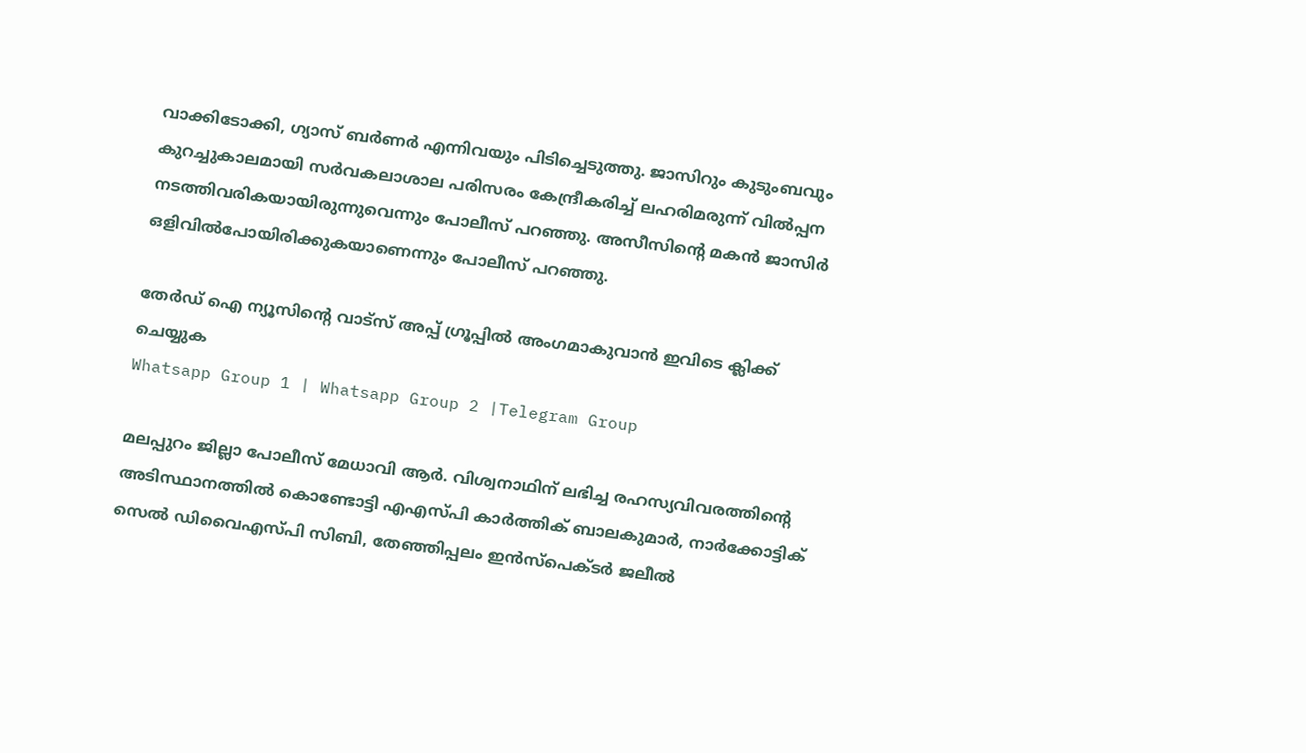വാക്കിടോക്കി, ഗ്യാസ് ബർണർ എന്നിവയും പിടിച്ചെടുത്തു. ജാസിറും കുടുംബവും കുറച്ചുകാലമായി സർവകലാശാല പരിസരം കേന്ദ്രീകരിച്ച് ലഹരിമരുന്ന് വിൽപ്പന നടത്തിവരികയായിരുന്നുവെന്നും പോലീസ് പറഞ്ഞു. അസീസിന്റെ മകൻ ജാസിർ ഒളിവിൽപോയിരിക്കുകയാണെന്നും പോലീസ് പറഞ്ഞു.

തേർഡ് ഐ ന്യൂസിന്റെ വാട്സ് അപ്പ് ഗ്രൂപ്പിൽ അംഗമാകുവാൻ ഇവിടെ ക്ലിക്ക് ചെയ്യുക
Whatsapp Group 1 | Whatsapp Group 2 |Telegram Group

മലപ്പുറം ജില്ലാ പോലീസ് മേധാവി ആർ. വിശ്വനാഥിന് ലഭിച്ച രഹസ്യവിവരത്തിന്റെ അടിസ്ഥാനത്തിൽ കൊണ്ടോട്ടി എഎസ്പി കാർത്തിക് ബാലകുമാർ, നാർക്കോട്ടിക് സെൽ ഡിവൈഎസ്പി സിബി, തേഞ്ഞിപ്പലം ഇൻസ്‌പെക്ടർ ജലീൽ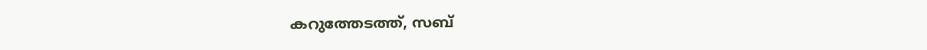കറുത്തേടത്ത്, സബ്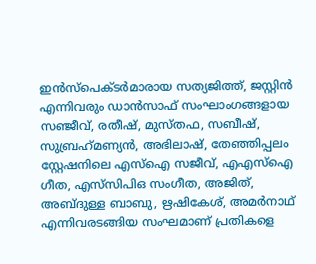ഇൻസ്‌പെക്ടർമാരായ സത്യജിത്ത്, ജസ്റ്റിൻ എന്നിവരും ഡാൻസാഫ് സംഘാംഗങ്ങളായ സഞ്ജീവ്, രതീഷ്, മുസ്തഫ, സബീഷ്, സുബ്രഹ്‌മണ്യൻ, അഭിലാഷ്, തേഞ്ഞിപ്പലം സ്റ്റേഷനിലെ എസ്‌ഐ സജീവ്, എഎസ്‌ഐ ഗീത, എസ്‌സിപിഒ സംഗീത, അജിത്, അബ്ദുള്ള ബാബു, ഋഷികേശ്, അമർനാഥ് എന്നിവരടങ്ങിയ സംഘമാണ് പ്രതികളെ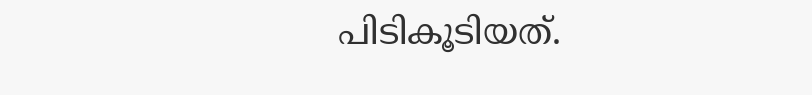പിടികൂടിയത്.